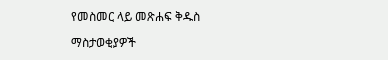የመስመር ላይ መጽሐፍ ቅዱስ

ማስታወቂያዎች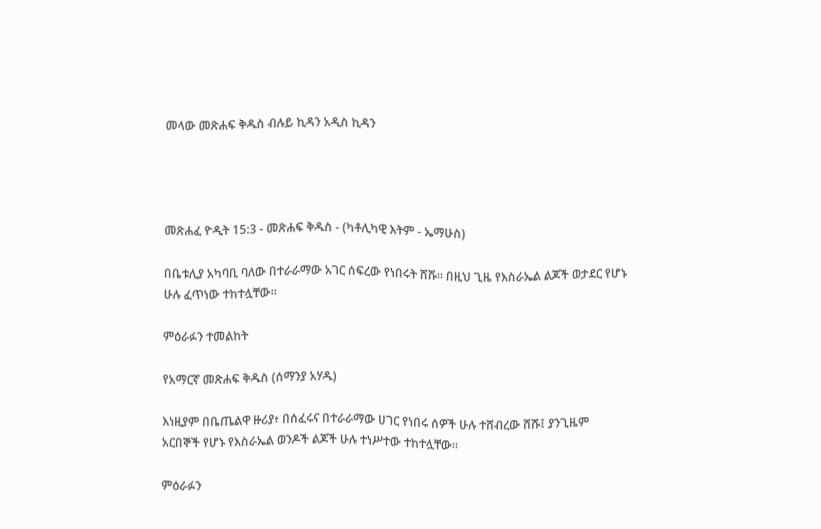መላው መጽሐፍ ቅዱስ ብሉይ ኪዳን አዲስ ኪዳን




መጽሐፈ ዮዲት 15:3 - መጽሐፍ ቅዱስ - (ካቶሊካዊ እትም - ኤማሁስ)

በቤቱሊያ አካባቢ ባለው በተራራማው አገር ሰፍረው የነበሩት ሸሹ። በዚህ ጊዜ የእስራኤል ልጆች ወታደር የሆኑ ሁሉ ፈጥነው ተከተሏቸው።

ምዕራፉን ተመልከት

የአማርኛ መጽሐፍ ቅዱስ (ሰማንያ አሃዱ)

እነዚያም በቤጤልዋ ዙሪያ፥ በሰፈሩና በተራራማው ሀገር የነበሩ ሰዎች ሁሉ ተሸብረው ሸሹ፤ ያንጊዜም አርበኞች የሆኑ የእስራኤል ወንዶች ልጆች ሁሉ ተነሥተው ተከተሏቸው።

ምዕራፉን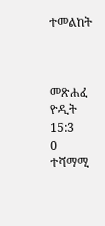ተመልከት



መጽሐፈ ዮዲት 15:3
0 ተሻማሚ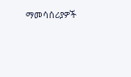ማመሳሰሪያዎች